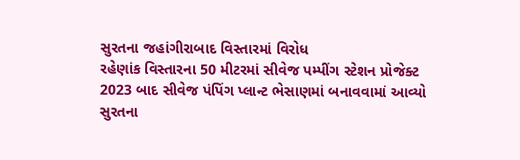સુરતના જહાંગીરાબાદ વિસ્તારમાં વિરોધ
રહેણાંક વિસ્તારના 50 મીટરમાં સીવેજ પમ્પીંગ સ્ટેશન પ્રોજેક્ટ
2023 બાદ સીવેજ પંપિંગ પ્લાન્ટ ભેસાણમાં બનાવવામાં આવ્યો
સુરતના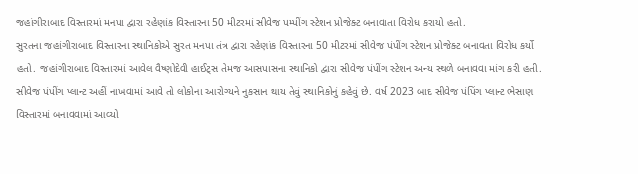જહાંગીરાબાદ વિસ્તારમાં મનપા દ્વારા રહેણાંક વિસ્તારના 50 મીટરમાં સીવેજ પમ્પીંગ સ્ટેશન પ્રોજેક્ટ બનાવાતા વિરોધ કરાયો હતો.
સુરતના જહાંગીરાબાદ વિસ્તારના સ્થાનિકોએ સુરત મનપા તંત્ર દ્વારા રહેણાંક વિસ્તારના 50 મીટરમાં સીવેજ પંપીંગ સ્ટેશન પ્રોજેક્ટ બનાવતા વિરોધ કર્યો હતો. જહાંગીરાબાદ વિસ્તારમાં આવેલ વૈષ્ણોદેવી હાઈટ્સ તેમજ આસપાસના સ્થાનિકો દ્વારા સીવેજ પંપીંગ સ્ટેશન અન્ય સ્થળે બનાવવા માંગ કરી હતી. સીવેજ પંપીંગ પ્લાન્ટ અહીં નાખવામાં આવે તો લોકોના આરોગ્યને નુકસાન થાય તેવું સ્થાનિકોનું કહેવું છે. વર્ષ 2023 બાદ સીવેજ પંપિંગ પ્લાન્ટ ભેસાણ વિસ્તારમાં બનાવવામાં આવ્યો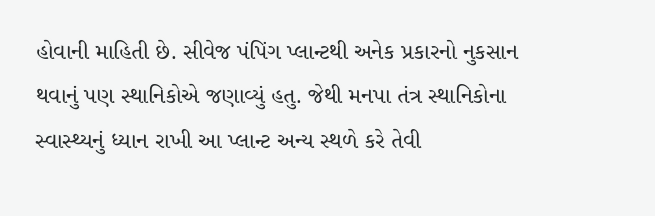હોવાની માહિતી છે. સીવેજ પંપિંગ પ્લાન્ટથી અનેક પ્રકારનો નુકસાન થવાનું પણ સ્થાનિકોએ જણાવ્યું હતુ. જેથી મનપા તંત્ર સ્થાનિકોના સ્વાસ્થ્યનું ધ્યાન રાખી આ પ્લાન્ટ અન્ય સ્થળે કરે તેવી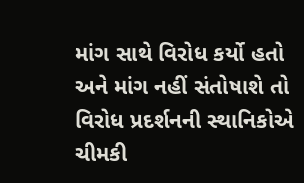માંગ સાથે વિરોધ કર્યો હતો અને માંગ નહીં સંતોષાશે તો વિરોધ પ્રદર્શનની સ્થાનિકોએ ચીમકી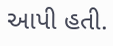આપી હતી.